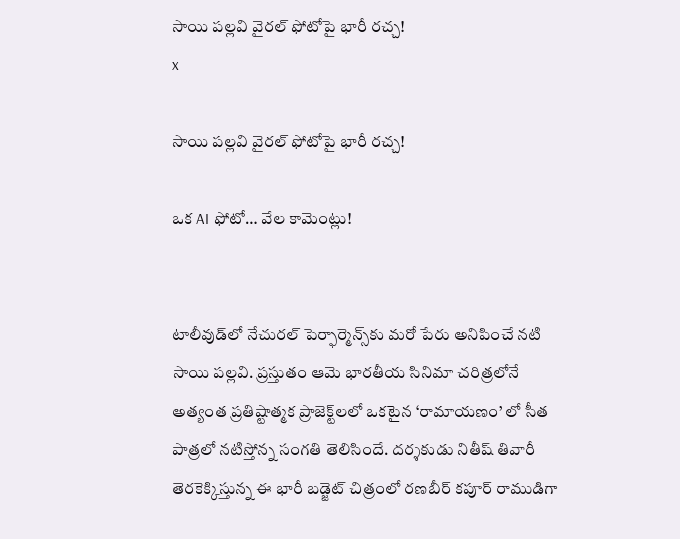సాయి పల్లవి వైరల్ ఫోటోపై భారీ రచ్చ!
x

సాయి పల్లవి వైరల్ ఫోటోపై భారీ రచ్చ!

ఒక AI ఫోటో… వేల కామెంట్లు!


టాలీవుడ్‌లో నేచురల్ పెర్ఫార్మెన్స్‌కు మరో పేరు అనిపించే నటి సాయి పల్లవి. ప్రస్తుతం ఆమె భారతీయ సినిమా చరిత్రలోనే అత్యంత ప్రతిష్టాత్మక ప్రాజెక్ట్‌లలో ఒకటైన ‘రామాయణం’ లో సీత పాత్రలో నటిస్తోన్న సంగతి తెలిసిందే. దర్శకుడు నితీష్ తివారీ తెరకెక్కిస్తున్న ఈ భారీ బడ్జెట్ చిత్రంలో రణబీర్ కపూర్ రాముడిగా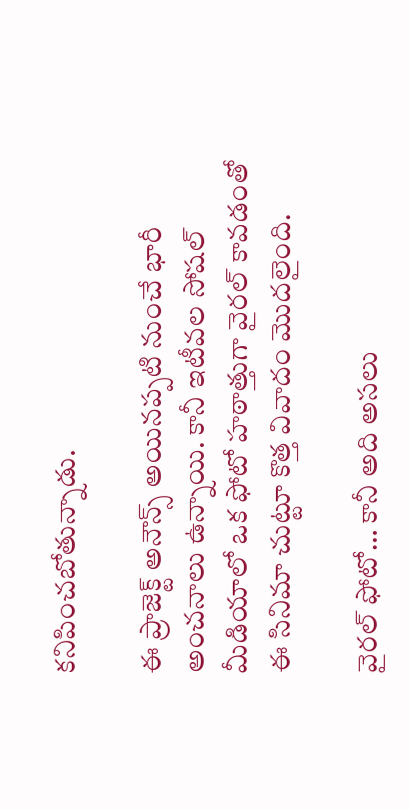కనిపించబోతున్నాడు.

ఈ ప్రాజెక్ట్ అనౌన్స్ అయినప్పటి నుంచే భారీ అంచనాలు ఉన్నాయి. కానీ ఇటీవల సోషల్ మీడియాలో ఒక ఫోటో హఠాత్తుగా వైరల్ కావడంతో ఈ సినిమా చుట్టూ కొత్త వివాదం మొదలైంది.

వైరల్ ఫోటో… కానీ అది అసలు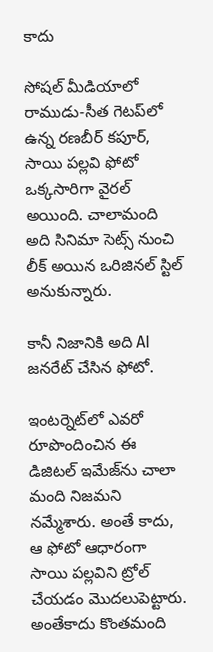కాదు

సోషల్ మీడియాలో రాముడు-సీత గెటప్‌లో ఉన్న రణబీర్ కపూర్, సాయి పల్లవి ఫోటో ఒక్కసారిగా వైరల్ అయింది. చాలామంది అది సినిమా సెట్స్ నుంచి లీక్ అయిన ఒరిజినల్ స్టిల్ అనుకున్నారు.

కానీ నిజానికి అది AI జనరేట్ చేసిన ఫోటో.

ఇంటర్నెట్‌లో ఎవరో రూపొందించిన ఈ డిజిటల్ ఇమేజ్‌ను చాలా మంది నిజమని నమ్మేశారు. అంతే కాదు, ఆ ఫోటో ఆధారంగా సాయి పల్లవిని ట్రోల్ చేయడం మొదలుపెట్టారు. అంతేకాదు కొంతమంది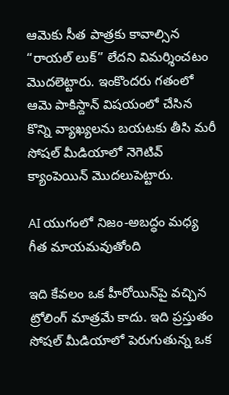ఆమెకు సీత పాత్రకు కావాల్సిన “రాయల్ లుక్” లేదని విమర్శించటం మొదలెట్టారు. ఇంకొందరు గతంలో ఆమె పాకిస్దాన్ విషయంలో చేసిన కొన్ని వ్యాఖ్యలను బయటకు తీసి మరీ సోషల్ మీడియాలో నెగెటివ్ క్యాంపెయిన్ మొదలుపెట్టారు.

AI యుగంలో నిజం-అబద్ధం మధ్య గీత మాయమవుతోంది

ఇది కేవలం ఒక హీరోయిన్‌పై వచ్చిన ట్రోలింగ్ మాత్రమే కాదు. ఇది ప్రస్తుతం సోషల్ మీడియాలో పెరుగుతున్న ఒక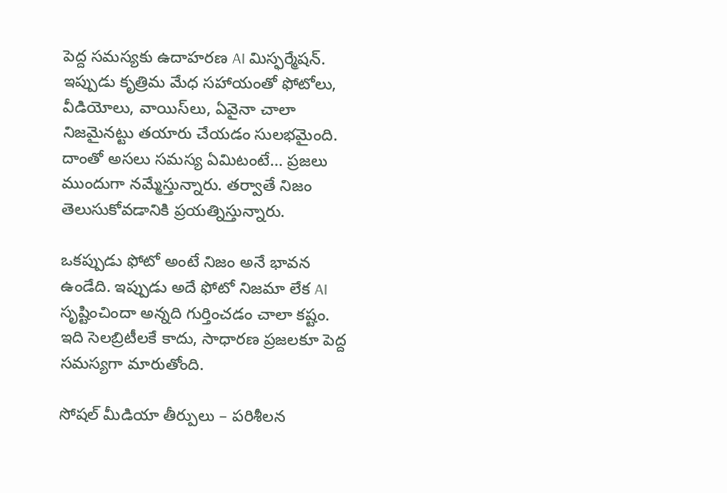పెద్ద సమస్యకు ఉదాహరణ AI మిస్ఫర్మేషన్. ఇప్పుడు కృత్రిమ మేధ సహాయంతో ఫోటోలు, వీడియోలు, వాయిస్‌లు, ఏవైనా చాలా నిజమైనట్టు తయారు చేయడం సులభమైంది. దాంతో అసలు సమస్య ఏమిటంటే… ప్రజలు ముందుగా నమ్మేస్తున్నారు. తర్వాతే నిజం తెలుసుకోవడానికి ప్రయత్నిస్తున్నారు.

ఒకప్పుడు ఫోటో అంటే నిజం అనే భావన ఉండేది. ఇప్పుడు అదే ఫోటో నిజమా లేక AI సృష్టించిందా అన్నది గుర్తించడం చాలా కష్టం. ఇది సెలబ్రిటీలకే కాదు, సాధారణ ప్రజలకూ పెద్ద సమస్యగా మారుతోంది.

సోషల్ మీడియా తీర్పులు – పరిశీలన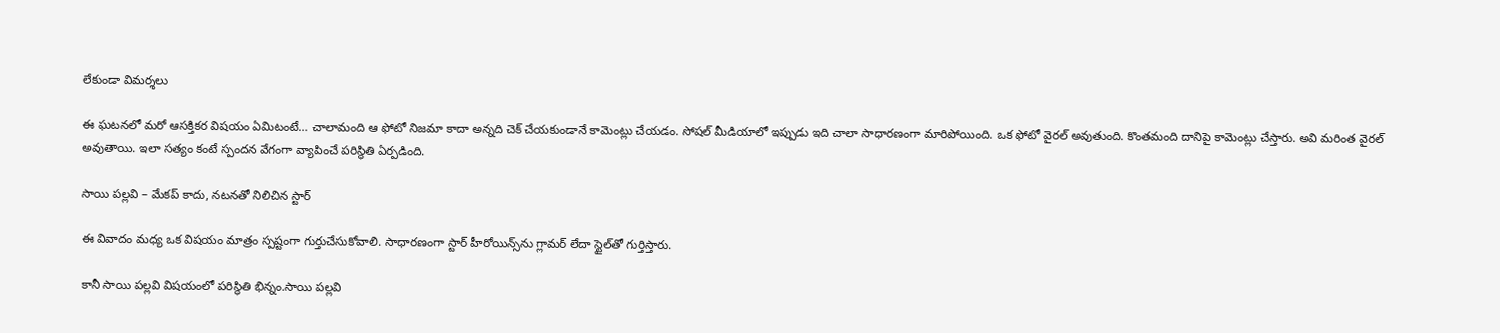లేకుండా విమర్శలు

ఈ ఘటనలో మరో ఆసక్తికర విషయం ఏమిటంటే… చాలామంది ఆ ఫోటో నిజమా కాదా అన్నది చెక్ చేయకుండానే కామెంట్లు చేయడం. సోషల్ మీడియాలో ఇప్పుడు ఇది చాలా సాధారణంగా మారిపోయింది. ఒక ఫోటో వైరల్ అవుతుంది. కొంతమంది దానిపై కామెంట్లు చేస్తారు. అవి మరింత వైరల్ అవుతాయి. ఇలా సత్యం కంటే స్పందన వేగంగా వ్యాపించే పరిస్థితి ఏర్పడింది.

సాయి పల్లవి – మేకప్ కాదు, నటనతో నిలిచిన స్టార్

ఈ వివాదం మధ్య ఒక విషయం మాత్రం స్పష్టంగా గుర్తుచేసుకోవాలి. సాధారణంగా స్టార్ హీరోయిన్స్‌ను గ్లామర్ లేదా స్టైల్‌తో గుర్తిస్తారు.

కానీ సాయి పల్లవి విషయంలో పరిస్థితి భిన్నం.సాయి పల్లవి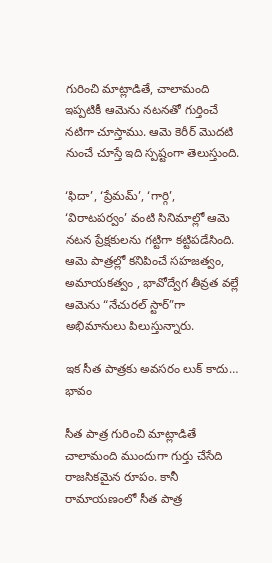గురించి మాట్లాడితే, చాలామంది ఇప్పటికీ ఆమెను నటనతో గుర్తించే నటిగా చూస్తాము. ఆమె కెరీర్‌ మొదటి నుంచే చూస్తే ఇది స్పష్టంగా తెలుస్తుంది.

‘ఫిదా’, ‘ప్రేమమ్’, ‘గార్గి’, ‘విరాటపర్వం’ వంటి సినిమాల్లో ఆమె నటన ప్రేక్షకులను గట్టిగా కట్టిపడేసింది. ఆమె పాత్రల్లో కనిపించే సహజత్వం, అమాయకత్వం , భావోద్వేగ తీవ్రత వల్లే ఆమెను “నేచురల్ స్టార్”గా అభిమానులు పిలుస్తున్నారు.

ఇక సీత పాత్రకు అవసరం లుక్ కాదు… భావం

సీత పాత్ర గురించి మాట్లాడితే చాలామంది ముందుగా గుర్తు చేసేది రాజసికమైన రూపం. కానీ రామాయణంలో సీత పాత్ర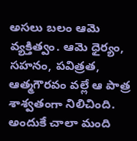అసలు బలం ఆమె వ్యక్తిత్వం. ఆమె ధైర్యం, సహనం, పవిత్రత, ఆత్మగౌరవం వల్లే ఆ పాత్ర శాశ్వతంగా నిలిచింది. అందుకే చాలా మంది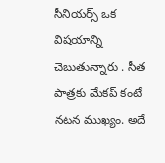సీనియర్స్ ఒక విషయాన్ని చెబుతున్నారు . సీత పాత్రకు మేకప్ కంటే నటన ముఖ్యం. అదే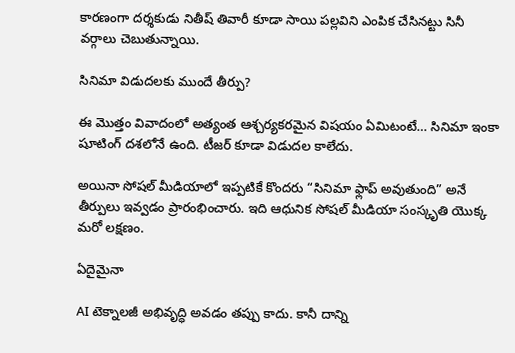కారణంగా దర్శకుడు నితీష్ తివారీ కూడా సాయి పల్లవిని ఎంపిక చేసినట్టు సినీ వర్గాలు చెబుతున్నాయి.

సినిమా విడుదలకు ముందే తీర్పు?

ఈ మొత్తం వివాదంలో అత్యంత ఆశ్చర్యకరమైన విషయం ఏమిటంటే… సినిమా ఇంకా షూటింగ్ దశలోనే ఉంది. టీజర్ కూడా విడుదల కాలేదు.

అయినా సోషల్ మీడియాలో ఇప్పటికే కొందరు “సినిమా ఫ్లాప్ అవుతుంది” అనే తీర్పులు ఇవ్వడం ప్రారంభించారు. ఇది ఆధునిక సోషల్ మీడియా సంస్కృతి యొక్క మరో లక్షణం.

ఏదైమైనా

AI టెక్నాలజీ అభివృద్ధి అవడం తప్పు కాదు. కానీ దాన్ని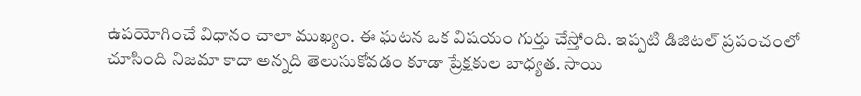ఉపయోగించే విధానం చాలా ముఖ్యం. ఈ ఘటన ఒక విషయం గుర్తు చేస్తోంది. ఇప్పటి డిజిటల్ ప్రపంచంలో చూసింది నిజమా కాదా అన్నది తెలుసుకోవడం కూడా ప్రేక్షకుల బాధ్యత. సాయి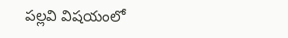పల్లవి విషయంలో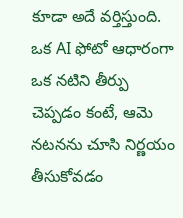కూడా అదే వర్తిస్తుంది. ఒక AI ఫోటో ఆధారంగా ఒక నటిని తీర్పు చెప్పడం కంటే, ఆమె నటనను చూసి నిర్ణయం తీసుకోవడం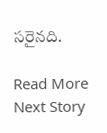సరైనది.

Read More
Next Story